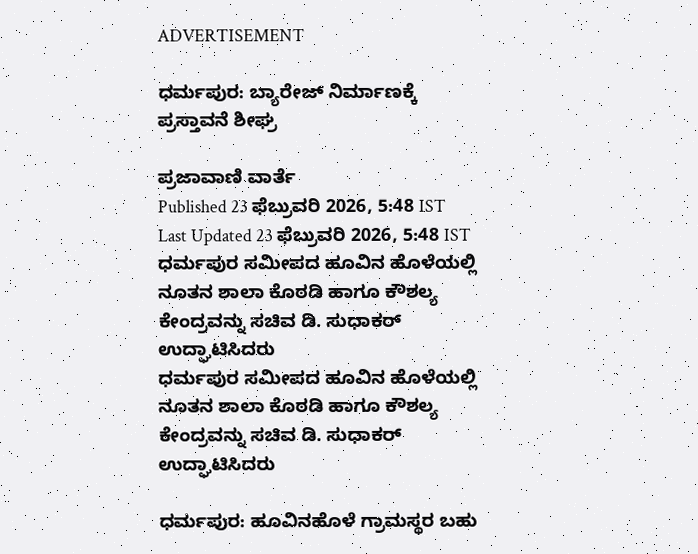ADVERTISEMENT

ಧರ್ಮಪುರ: ಬ್ಯಾರೇಜ್ ನಿರ್ಮಾಣಕ್ಕೆ ಪ್ರಸ್ತಾವನೆ ಶೀಘ್ರ

ಪ್ರಜಾವಾಣಿ ವಾರ್ತೆ
Published 23 ಫೆಬ್ರುವರಿ 2026, 5:48 IST
Last Updated 23 ಫೆಬ್ರುವರಿ 2026, 5:48 IST
ಧರ್ಮಪುರ ಸಮೀಪದ ಹೂವಿನ ಹೊಳೆಯಲ್ಲಿ ನೂತನ ಶಾಲಾ ಕೊಠಡಿ ಹಾಗೂ ಕೌಶಲ್ಯ ಕೇಂದ್ರವನ್ನು ಸಚಿವ ಡಿ. ಸುಧಾಕರ್ ಉದ್ಘಾಟಿಸಿದರು
ಧರ್ಮಪುರ ಸಮೀಪದ ಹೂವಿನ ಹೊಳೆಯಲ್ಲಿ ನೂತನ ಶಾಲಾ ಕೊಠಡಿ ಹಾಗೂ ಕೌಶಲ್ಯ ಕೇಂದ್ರವನ್ನು ಸಚಿವ ಡಿ. ಸುಧಾಕರ್ ಉದ್ಘಾಟಿಸಿದರು

ಧರ್ಮಪುರ: ಹೂವಿನಹೊಳೆ ಗ್ರಾಮಸ್ಥರ ಬಹು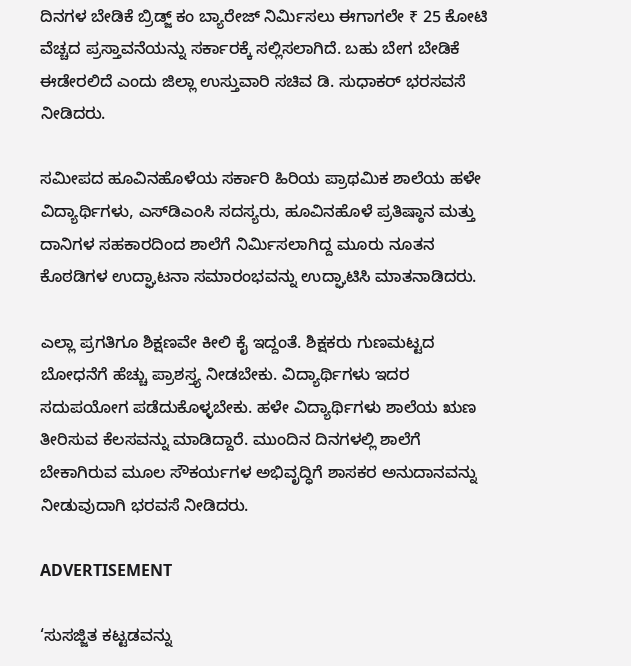ದಿನಗಳ ಬೇಡಿಕೆ ಬ್ರಿಡ್ಜ್ ಕಂ ಬ್ಯಾರೇಜ್ ನಿರ್ಮಿಸಲು ಈಗಾಗಲೇ ₹ 25 ಕೋಟಿ ವೆಚ್ಚದ ಪ್ರಸ್ತಾವನೆಯನ್ನು ಸರ್ಕಾರಕ್ಕೆ ಸಲ್ಲಿಸಲಾಗಿದೆ. ಬಹು ಬೇಗ ಬೇಡಿಕೆ ಈಡೇರಲಿದೆ ಎಂದು ಜಿಲ್ಲಾ ಉಸ್ತುವಾರಿ ಸಚಿವ ಡಿ. ಸುಧಾಕರ್ ಭರಸವಸೆ ನೀಡಿದರು.

ಸಮೀಪದ ಹೂವಿನಹೊಳೆಯ ಸರ್ಕಾರಿ ಹಿರಿಯ ಪ್ರಾಥಮಿಕ ಶಾಲೆಯ ಹಳೇ ವಿದ್ಯಾರ್ಥಿಗಳು, ಎಸ್‌ಡಿಎಂಸಿ ಸದಸ್ಯರು, ಹೂವಿನಹೊಳೆ ಪ್ರತಿಷ್ಠಾನ ಮತ್ತು ದಾನಿಗಳ ಸಹಕಾರದಿಂದ ಶಾಲೆಗೆ ನಿರ್ಮಿಸಲಾಗಿದ್ದ ಮೂರು ನೂತನ ಕೊಠಡಿಗಳ ಉದ್ಘಾಟನಾ ಸಮಾರಂಭವನ್ನು ಉದ್ಘಾಟಿಸಿ ಮಾತನಾಡಿದರು.

ಎಲ್ಲಾ ಪ್ರಗತಿಗೂ ಶಿಕ್ಷಣವೇ ಕೀಲಿ ಕೈ ಇದ್ದಂತೆ. ಶಿಕ್ಷಕರು ಗುಣಮಟ್ಟದ ಬೋಧನೆಗೆ ಹೆಚ್ಚು ಪ್ರಾಶಸ್ತ್ಯ ನೀಡಬೇಕು. ವಿದ್ಯಾರ್ಥಿಗಳು ಇದರ ಸದುಪಯೋಗ ಪಡೆದುಕೊಳ್ಳಬೇಕು. ಹಳೇ ವಿದ್ಯಾರ್ಥಿಗಳು ಶಾಲೆಯ ಋಣ ತೀರಿಸುವ ಕೆಲಸವನ್ನು ಮಾಡಿದ್ದಾರೆ. ಮುಂದಿನ ದಿನಗಳಲ್ಲಿ ಶಾಲೆಗೆ ಬೇಕಾಗಿರುವ ಮೂಲ ಸೌಕರ್ಯಗಳ ಅಭಿವೃದ್ಧಿಗೆ ಶಾಸಕರ ಅನುದಾನವನ್ನು ನೀಡುವುದಾಗಿ ಭರವಸೆ ನೀಡಿದರು.

ADVERTISEMENT

‘ಸುಸಜ್ಜಿತ ಕಟ್ಟಡವನ್ನು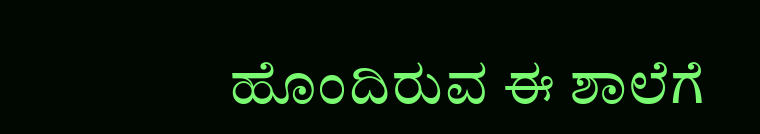ಹೊಂದಿರುವ ಈ ಶಾಲೆಗೆ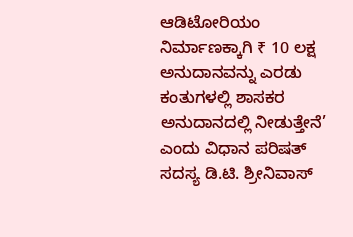ಆಡಿಟೋರಿಯಂ ನಿರ್ಮಾಣಕ್ಕಾಗಿ ₹ 10 ಲಕ್ಷ ಅನುದಾನವನ್ನು ಎರಡು ಕಂತುಗಳಲ್ಲಿ ಶಾಸಕರ ಅನುದಾನದಲ್ಲಿ ನೀಡುತ್ತೇನೆ’ ಎಂದು ವಿಧಾನ ಪರಿಷತ್ ಸದಸ್ಯ ಡಿ.ಟಿ. ಶ್ರೀನಿವಾಸ್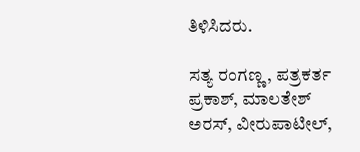ತಿಳಿಸಿದರು.

ಸತ್ಯ ರಂಗಣ್ಣ, ಪತ್ರಕರ್ತ ಪ್ರಕಾಶ್, ಮಾಲತೇಶ್ ಅರಸ್, ವೀರುಪಾಟೀಲ್,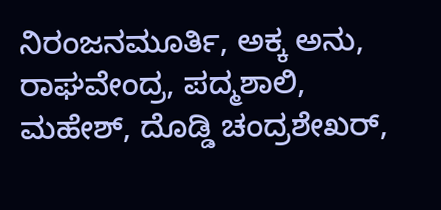ನಿರಂಜನಮೂರ್ತಿ, ಅಕ್ಕ ಅನು, ರಾಘವೇಂದ್ರ, ಪದ್ಮಶಾಲಿ, ಮಹೇಶ್, ದೊಡ್ಡಿ ಚಂದ್ರಶೇಖರ್,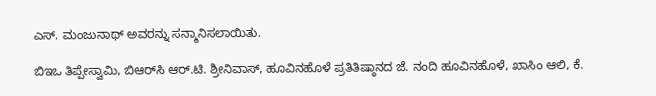ಎಸ್. ಮಂಜುನಾಥ್ ಅವರನ್ನು ಸನ್ಮಾನಿಸಲಾಯಿತು.

ಬಿಇಒ ತಿಪ್ಪೇಸ್ವಾಮಿ, ಬಿಆರ್‌ಸಿ ಆರ್.ಟಿ. ಶ್ರೀನಿವಾಸ್, ಹೂವಿನಹೊಳೆ ಪ್ರತಿತಿಷ್ಠಾನದ ಜೆ. ನಂದಿ ಹೂವಿನಹೊಳೆ, ಖಾಸಿಂ ಆಲಿ, ಕೆ.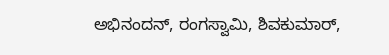ಅಭಿನಂದನ್, ರಂಗಸ್ವಾಮಿ, ಶಿವಕುಮಾರ್,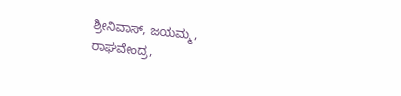ಶ್ರೀನಿವಾಸ್, ಜಯಮ್ಮ, ರಾಘವೇಂದ್ರ,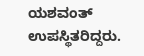ಯಶವಂತ್ ಉಪಸ್ಥಿತರಿದ್ದರು.